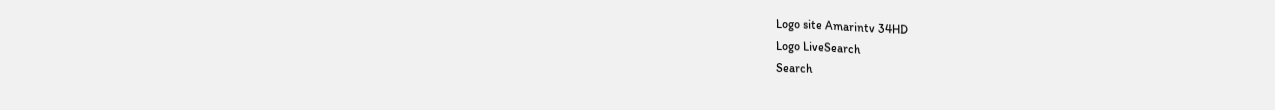Logo site Amarintv 34HD
Logo LiveSearch
Search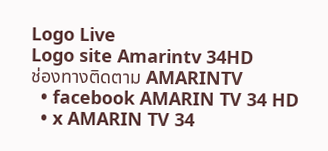Logo Live
Logo site Amarintv 34HD
ช่องทางติดตาม AMARINTV
  • facebook AMARIN TV 34 HD
  • x AMARIN TV 34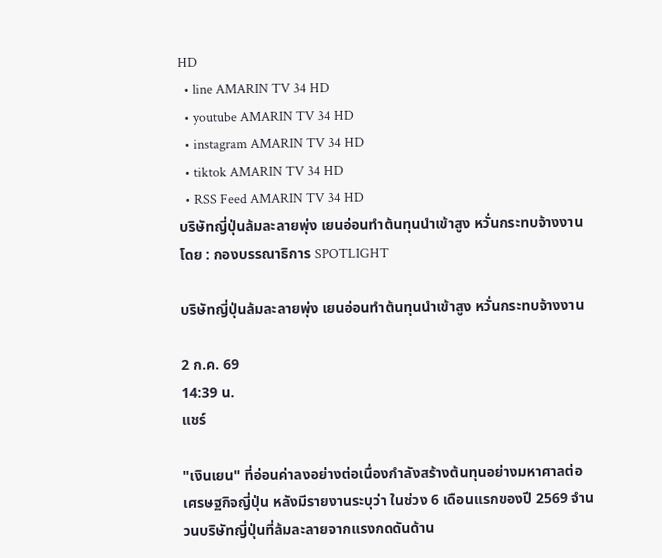HD
  • line AMARIN TV 34 HD
  • youtube AMARIN TV 34 HD
  • instagram AMARIN TV 34 HD
  • tiktok AMARIN TV 34 HD
  • RSS Feed AMARIN TV 34 HD
บริษัทญี่ปุ่นล้มละลายพุ่ง เยนอ่อนทำต้นทุนนำเข้าสูง หวั่นกระทบจ้างงาน
โดย : กองบรรณาธิการ SPOTLIGHT

บริษัทญี่ปุ่นล้มละลายพุ่ง เยนอ่อนทำต้นทุนนำเข้าสูง หวั่นกระทบจ้างงาน

2 ก.ค. 69
14:39 น.
แชร์

"เงินเยน" ที่อ่อนค่าลงอย่างต่อเนื่องกำลังสร้างต้นทุนอย่างมหาศาลต่อเศรษฐกิจญี่ปุ่น หลังมีรายงานระบุว่า ในช่วง 6 เดือนแรกของปี 2569 จำนวนบริษัทญี่ปุ่นที่ล้มละลายจากแรงกดดันด้าน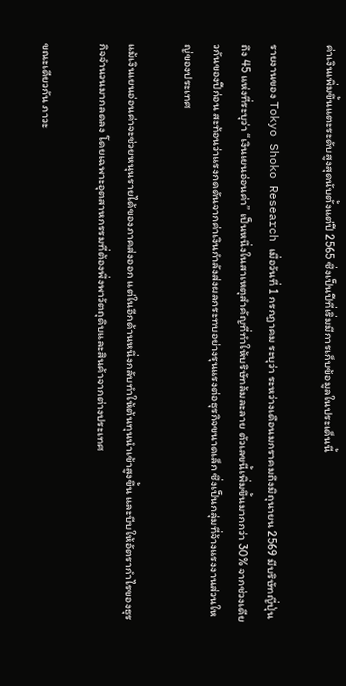ค่าเงินเพิ่มขึ้นแตะระดับสูงสุดนับตั้งแต่ปี 2565 ซึ่งเป็นปีที่เริ่มมีการเก็บข้อมูลในประเด็นนี้

รายงานของ Tokyo Shoko Research เมื่อวันที่ 1 กรกฎาคม ระบุว่า ระหว่างเดือนมกราคมถึงมิถุนายน 2569 มีบริษัทญี่ปุ่นถึง 45 แห่งที่ระบุว่า “เงินเยนอ่อนค่า” เป็นหนึ่งในสาเหตุสำคัญที่ทำให้บริษัทล้มละลาย ตัวเลขนี้เพิ่มขึ้นมากกว่า 30% จากช่วงเดียวกันของปีก่อน สะท้อนว่าแรงกดดันจากค่าเงินกำลังส่งผลกระทบอย่างรุนแรงต่อธุรกิจขนาดเล็ก ซึ่งเป็นกลุ่มที่จ้างแรงงานส่วนใหญ่ของประเทศ

แม้เงินเยนอ่อนค่าจะช่วยหนุนรายได้ของภาคส่งออก แต่ในอีกด้านหนึ่งกลับทำให้ต้นทุนนำเข้าสูงขึ้น และบีบให้อัตรากำไรของธุรกิจจำนวนมากลดลง โดยเฉพาะอุตสาหกรรมที่ต้องพึ่งพาวัตถุดิบและสินค้าจากต่างประเทศ

ขณะเดียวกัน ภาวะ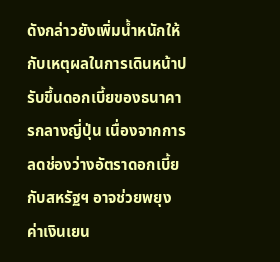ดังกล่าวยังเพิ่มน้ำหนักให้กับเหตุผลในการเดินหน้าปรับขึ้นดอกเบี้ยของธนาคารกลางญี่ปุ่น เนื่องจากการลดช่องว่างอัตราดอกเบี้ยกับสหรัฐฯ อาจช่วยพยุงค่าเงินเยน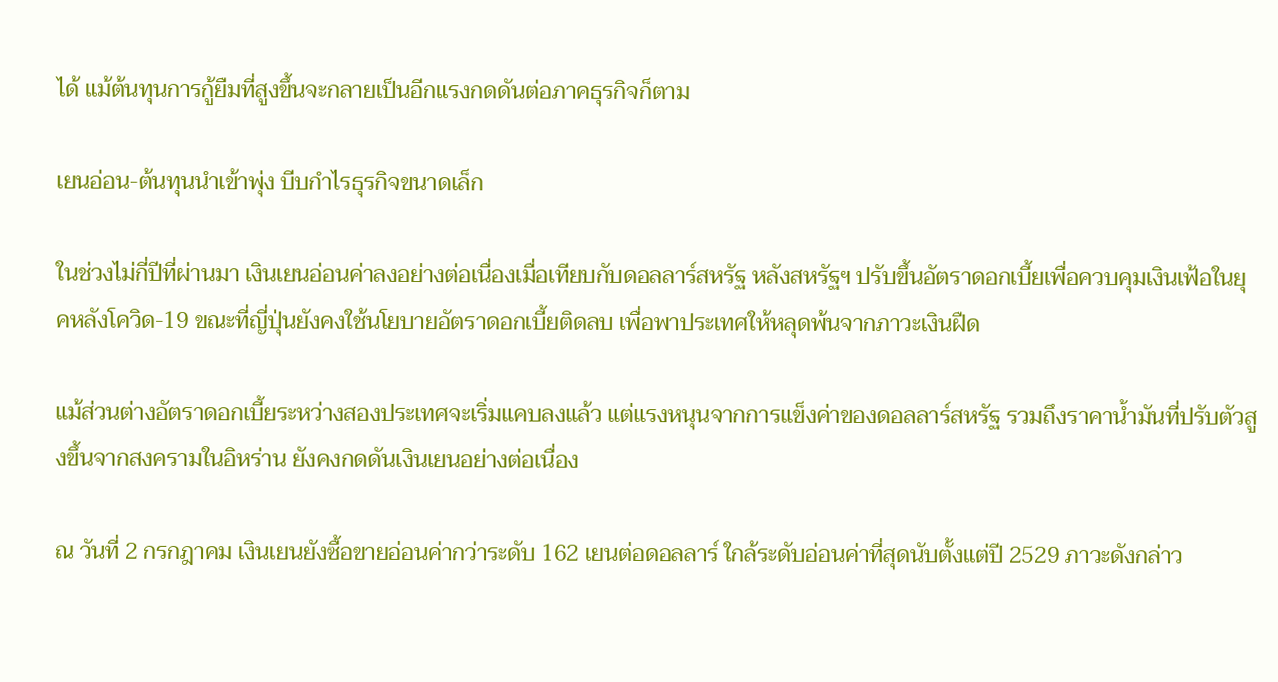ได้ แม้ต้นทุนการกู้ยืมที่สูงขึ้นจะกลายเป็นอีกแรงกดดันต่อภาคธุรกิจก็ตาม

เยนอ่อน-ต้นทุนนำเข้าพุ่ง บีบกำไรธุรกิจขนาดเล็ก

ในช่วงไม่กี่ปีที่ผ่านมา เงินเยนอ่อนค่าลงอย่างต่อเนื่องเมื่อเทียบกับดอลลาร์สหรัฐ หลังสหรัฐฯ ปรับขึ้นอัตราดอกเบี้ยเพื่อควบคุมเงินเฟ้อในยุคหลังโควิด-19 ขณะที่ญี่ปุ่นยังคงใช้นโยบายอัตราดอกเบี้ยติดลบ เพื่อพาประเทศให้หลุดพ้นจากภาวะเงินฝืด

แม้ส่วนต่างอัตราดอกเบี้ยระหว่างสองประเทศจะเริ่มแคบลงแล้ว แต่แรงหนุนจากการแข็งค่าของดอลลาร์สหรัฐ รวมถึงราคาน้ำมันที่ปรับตัวสูงขึ้นจากสงครามในอิหร่าน ยังคงกดดันเงินเยนอย่างต่อเนื่อง

ณ วันที่ 2 กรกฎาคม เงินเยนยังซื้อขายอ่อนค่ากว่าระดับ 162 เยนต่อดอลลาร์ ใกล้ระดับอ่อนค่าที่สุดนับตั้งแต่ปี 2529 ภาวะดังกล่าว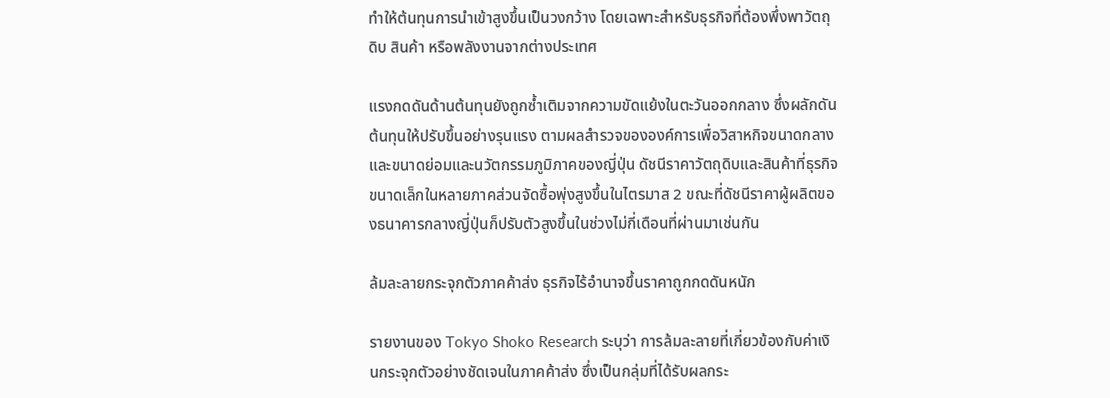ทำให้ต้นทุนการนำเข้าสูงขึ้นเป็นวงกว้าง โดยเฉพาะสำหรับธุรกิจที่ต้องพึ่งพาวัตถุดิบ สินค้า หรือพลังงานจากต่างประเทศ

แรงกดดันด้านต้นทุนยังถูกซ้ำเติมจากความขัดแย้งในตะวันออกกลาง ซึ่งผลักดันต้นทุนให้ปรับขึ้นอย่างรุนแรง ตามผลสำรวจขององค์การเพื่อวิสาหกิจขนาดกลางและขนาดย่อมและนวัตกรรมภูมิภาคของญี่ปุ่น ดัชนีราคาวัตถุดิบและสินค้าที่ธุรกิจขนาดเล็กในหลายภาคส่วนจัดซื้อพุ่งสูงขึ้นในไตรมาส 2 ขณะที่ดัชนีราคาผู้ผลิตของธนาคารกลางญี่ปุ่นก็ปรับตัวสูงขึ้นในช่วงไม่กี่เดือนที่ผ่านมาเช่นกัน

ล้มละลายกระจุกตัวภาคค้าส่ง ธุรกิจไร้อำนาจขึ้นราคาถูกกดดันหนัก

รายงานของ Tokyo Shoko Research ระบุว่า การล้มละลายที่เกี่ยวข้องกับค่าเงินกระจุกตัวอย่างชัดเจนในภาคค้าส่ง ซึ่งเป็นกลุ่มที่ได้รับผลกระ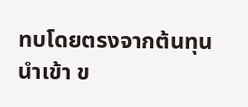ทบโดยตรงจากต้นทุนนำเข้า ข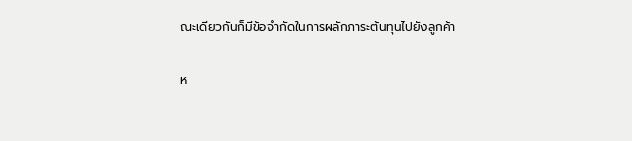ณะเดียวกันก็มีข้อจำกัดในการผลักภาระต้นทุนไปยังลูกค้า

ห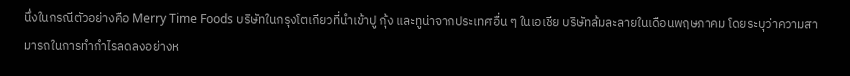นึ่งในกรณีตัวอย่างคือ Merry Time Foods บริษัทในกรุงโตเกียวที่นำเข้าปู กุ้ง และทูน่าจากประเทศอื่น ๆ ในเอเชีย บริษัทล้มละลายในเดือนพฤษภาคม โดยระบุว่าความสามารถในการทำกำไรลดลงอย่างห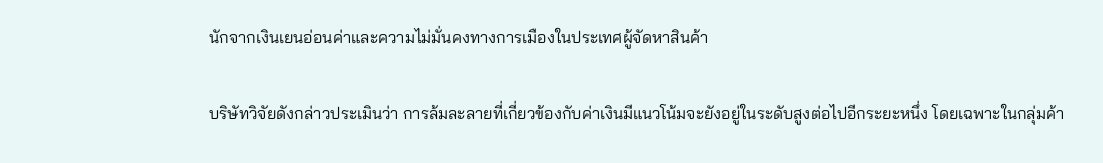นักจากเงินเยนอ่อนค่าและความไม่มั่นคงทางการเมืองในประเทศผู้จัดหาสินค้า

บริษัทวิจัยดังกล่าวประเมินว่า การล้มละลายที่เกี่ยวข้องกับค่าเงินมีแนวโน้มจะยังอยู่ในระดับสูงต่อไปอีกระยะหนึ่ง โดยเฉพาะในกลุ่มค้า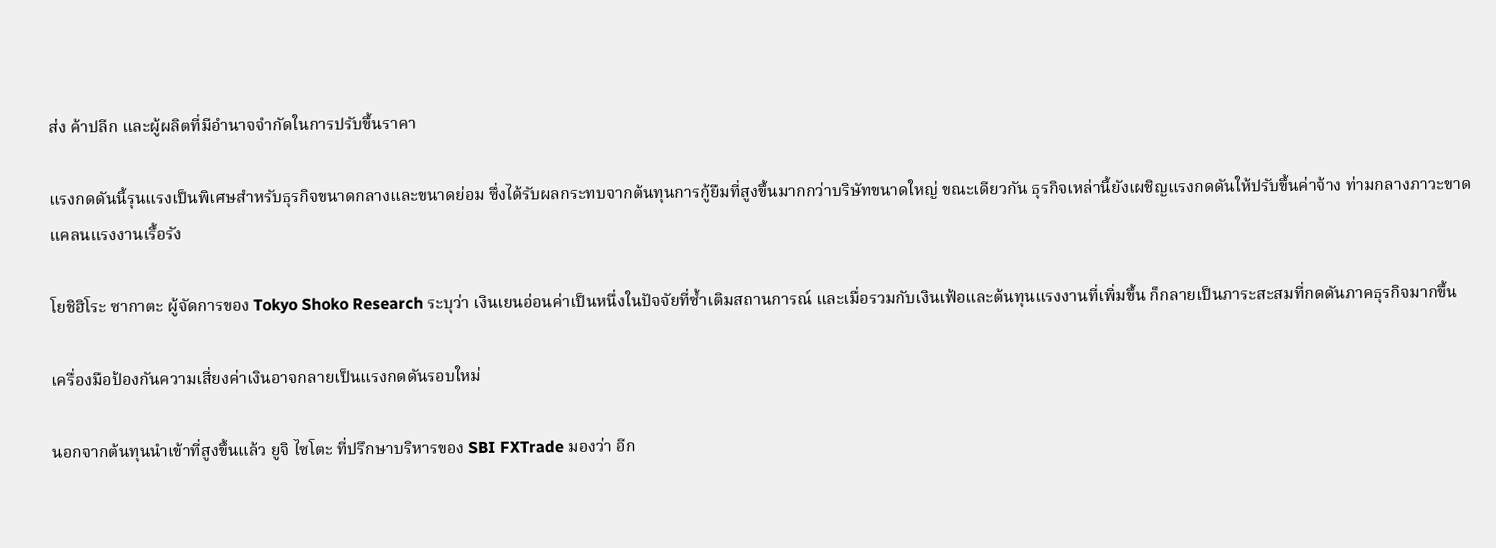ส่ง ค้าปลีก และผู้ผลิตที่มีอำนาจจำกัดในการปรับขึ้นราคา

แรงกดดันนี้รุนแรงเป็นพิเศษสำหรับธุรกิจขนาดกลางและขนาดย่อม ซึ่งได้รับผลกระทบจากต้นทุนการกู้ยืมที่สูงขึ้นมากกว่าบริษัทขนาดใหญ่ ขณะเดียวกัน ธุรกิจเหล่านี้ยังเผชิญแรงกดดันให้ปรับขึ้นค่าจ้าง ท่ามกลางภาวะขาดแคลนแรงงานเรื้อรัง

โยชิฮิโระ ซากาตะ ผู้จัดการของ Tokyo Shoko Research ระบุว่า เงินเยนอ่อนค่าเป็นหนึ่งในปัจจัยที่ซ้ำเติมสถานการณ์ และเมื่อรวมกับเงินเฟ้อและต้นทุนแรงงานที่เพิ่มขึ้น ก็กลายเป็นภาระสะสมที่กดดันภาคธุรกิจมากขึ้น

เครื่องมือป้องกันความเสี่ยงค่าเงินอาจกลายเป็นแรงกดดันรอบใหม่

นอกจากต้นทุนนำเข้าที่สูงขึ้นแล้ว ยูจิ ไซโตะ ที่ปรึกษาบริหารของ SBI FXTrade มองว่า อีก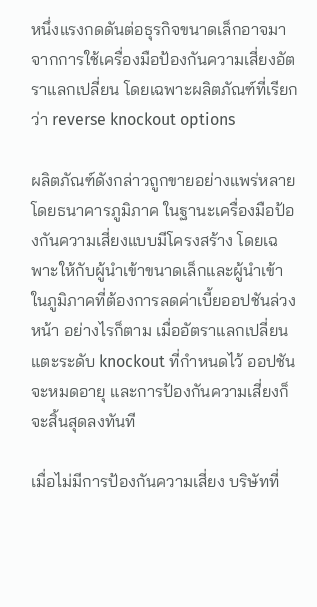หนึ่งแรงกดดันต่อธุรกิจขนาดเล็กอาจมาจากการใช้เครื่องมือป้องกันความเสี่ยงอัตราแลกเปลี่ยน โดยเฉพาะผลิตภัณฑ์ที่เรียกว่า reverse knockout options

ผลิตภัณฑ์ดังกล่าวถูกขายอย่างแพร่หลายโดยธนาคารภูมิภาค ในฐานะเครื่องมือป้องกันความเสี่ยงแบบมีโครงสร้าง โดยเฉพาะให้กับผู้นำเข้าขนาดเล็กและผู้นำเข้าในภูมิภาคที่ต้องการลดค่าเบี้ยออปชันล่วงหน้า อย่างไรก็ตาม เมื่ออัตราแลกเปลี่ยนแตะระดับ knockout ที่กำหนดไว้ ออปชันจะหมดอายุ และการป้องกันความเสี่ยงก็จะสิ้นสุดลงทันที

เมื่อไม่มีการป้องกันความเสี่ยง บริษัทที่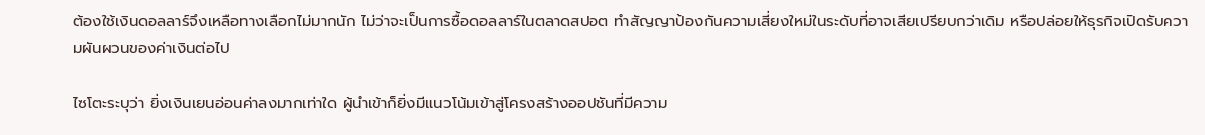ต้องใช้เงินดอลลาร์จึงเหลือทางเลือกไม่มากนัก ไม่ว่าจะเป็นการซื้อดอลลาร์ในตลาดสปอต ทำสัญญาป้องกันความเสี่ยงใหม่ในระดับที่อาจเสียเปรียบกว่าเดิม หรือปล่อยให้ธุรกิจเปิดรับความผันผวนของค่าเงินต่อไป

ไซโตะระบุว่า ยิ่งเงินเยนอ่อนค่าลงมากเท่าใด ผู้นำเข้าก็ยิ่งมีแนวโน้มเข้าสู่โครงสร้างออปชันที่มีความ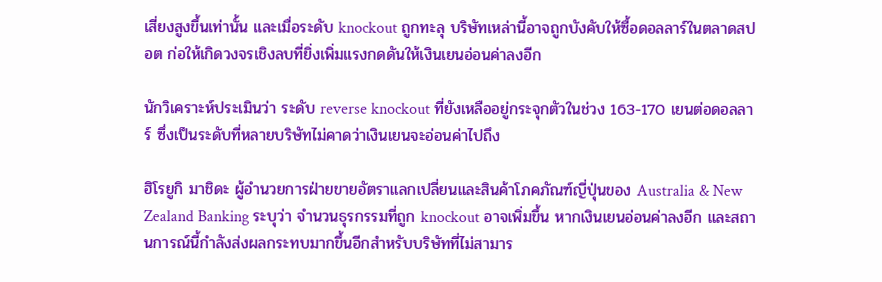เสี่ยงสูงขึ้นเท่านั้น และเมื่อระดับ knockout ถูกทะลุ บริษัทเหล่านี้อาจถูกบังคับให้ซื้อดอลลาร์ในตลาดสปอต ก่อให้เกิดวงจรเชิงลบที่ยิ่งเพิ่มแรงกดดันให้เงินเยนอ่อนค่าลงอีก

นักวิเคราะห์ประเมินว่า ระดับ reverse knockout ที่ยังเหลืออยู่กระจุกตัวในช่วง 163-170 เยนต่อดอลลาร์ ซึ่งเป็นระดับที่หลายบริษัทไม่คาดว่าเงินเยนจะอ่อนค่าไปถึง

ฮิโรยูกิ มาชิดะ ผู้อำนวยการฝ่ายขายอัตราแลกเปลี่ยนและสินค้าโภคภัณฑ์ญี่ปุ่นของ Australia & New Zealand Banking ระบุว่า จำนวนธุรกรรมที่ถูก knockout อาจเพิ่มขึ้น หากเงินเยนอ่อนค่าลงอีก และสถานการณ์นี้กำลังส่งผลกระทบมากขึ้นอีกสำหรับบริษัทที่ไม่สามาร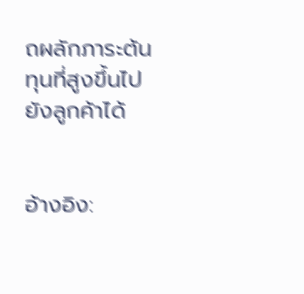ถผลักภาระต้นทุนที่สูงขึ้นไปยังลูกค้าได้


อ้างอิง: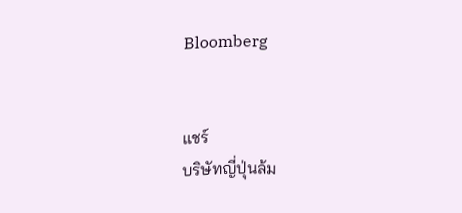Bloomberg


แชร์
บริษัทญี่ปุ่นล้ม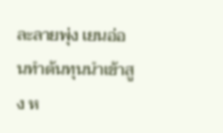ละลายพุ่ง เยนอ่อนทำต้นทุนนำเข้าสูง ห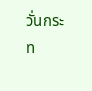วั่นกระท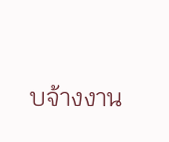บจ้างงาน